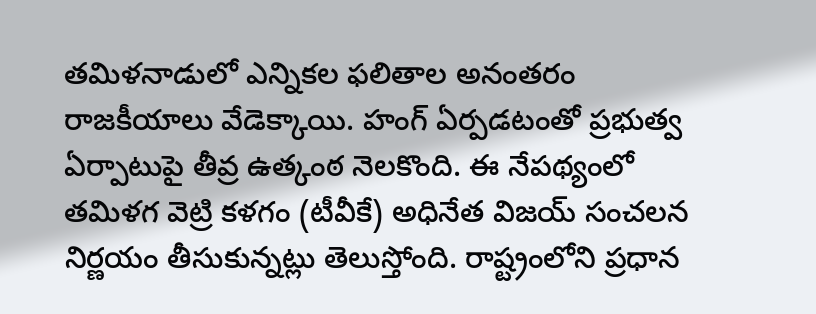తమిళనాడులో ఎన్నికల ఫలితాల అనంతరం రాజకీయాలు వేడెక్కాయి. హంగ్ ఏర్పడటంతో ప్రభుత్వ ఏర్పాటుపై తీవ్ర ఉత్కంఠ నెలకొంది. ఈ నేపథ్యంలో తమిళగ వెట్రి కళగం (టీవీకే) అధినేత విజయ్ సంచలన నిర్ణయం తీసుకున్నట్లు తెలుస్తోంది. రాష్ట్రంలోని ప్రధాన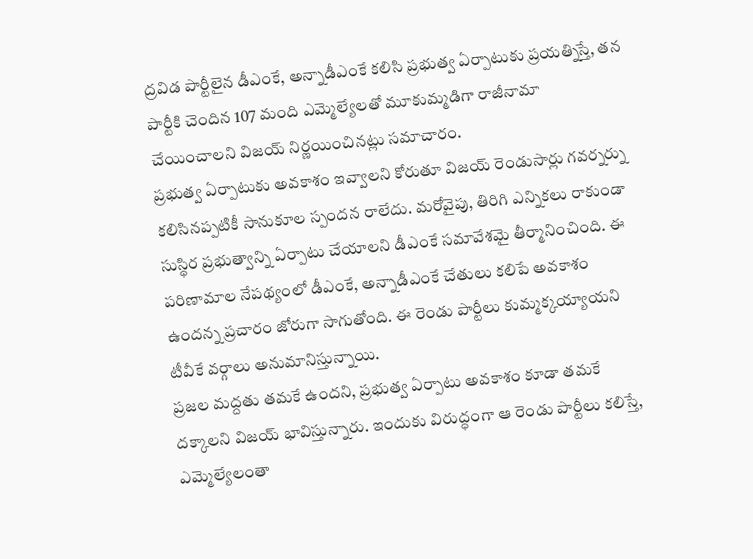ద్రవిడ పార్టీలైన డీఎంకే, అన్నాడీఎంకే కలిసి ప్రభుత్వ ఏర్పాటుకు ప్రయత్నిస్తే, తన పార్టీకి చెందిన 107 మంది ఎమ్మెల్యేలతో మూకుమ్మడిగా రాజీనామా చేయించాలని విజయ్ నిర్ణయించినట్లు సమాచారం.
ప్రభుత్వ ఏర్పాటుకు అవకాశం ఇవ్వాలని కోరుతూ విజయ్ రెండుసార్లు గవర్నర్ను కలిసినప్పటికీ సానుకూల స్పందన రాలేదు. మరోవైపు, తిరిగి ఎన్నికలు రాకుండా సుస్థిర ప్రభుత్వాన్ని ఏర్పాటు చేయాలని డీఎంకే సమావేశమై తీర్మానించింది. ఈ పరిణామాల నేపథ్యంలో డీఎంకే, అన్నాడీఎంకే చేతులు కలిపే అవకాశం ఉందన్న ప్రచారం జోరుగా సాగుతోంది. ఈ రెండు పార్టీలు కుమ్మక్కయ్యాయని టీవీకే వర్గాలు అనుమానిస్తున్నాయి.
ప్రజల మద్దతు తమకే ఉందని, ప్రభుత్వ ఏర్పాటు అవకాశం కూడా తమకే దక్కాలని విజయ్ భావిస్తున్నారు. ఇందుకు విరుద్ధంగా ఆ రెండు పార్టీలు కలిస్తే, ఎమ్మెల్యేలంతా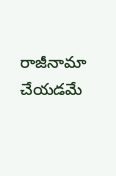రాజీనామా చేయడమే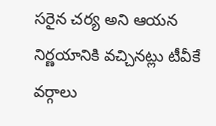సరైన చర్య అని ఆయన నిర్ణయానికి వచ్చినట్లు టీవీకే వర్గాలు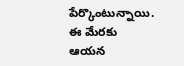పేర్కొంటున్నాయి. ఈ మేరకు ఆయన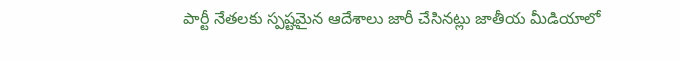పార్టీ నేతలకు స్పష్టమైన ఆదేశాలు జారీ చేసినట్లు జాతీయ మీడియాలో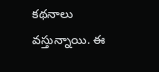కథనాలు వస్తున్నాయి. ఈ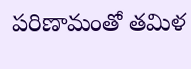పరిణామంతో తమిళ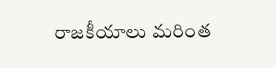రాజకీయాలు మరింత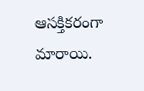ఆసక్తికరంగా మారాయి.